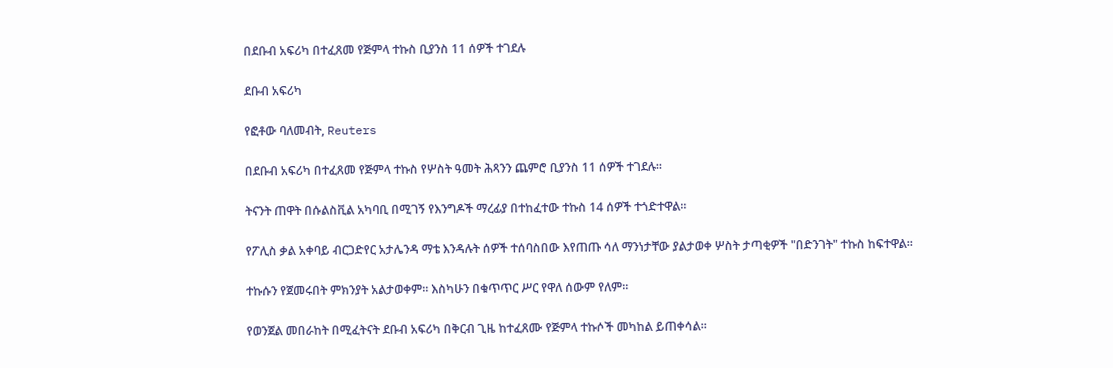በደቡብ አፍሪካ በተፈጸመ የጅምላ ተኩስ ቢያንስ 11 ሰዎች ተገደሉ

ደቡብ አፍሪካ

የፎቶው ባለመብት, Reuters

በደቡብ አፍሪካ በተፈጸመ የጅምላ ተኩስ የሦስት ዓመት ሕጻንን ጨምሮ ቢያንስ 11 ሰዎች ተገደሉ።

ትናንት ጠዋት በሱልስቪል አካባቢ በሚገኝ የእንግዶች ማረፊያ በተከፈተው ተኩስ 14 ሰዎች ተጎድተዋል።

የፖሊስ ቃል አቀባይ ብርጋድየር አታሌንዳ ማቴ እንዳሉት ሰዎች ተሰባስበው እየጠጡ ሳለ ማንነታቸው ያልታወቀ ሦስት ታጣቂዎች "በድንገት" ተኩስ ከፍተዋል።

ተኩሱን የጀመሩበት ምክንያት አልታወቀም። እስካሁን በቁጥጥር ሥር የዋለ ሰውም የለም።

የወንጀል መበራከት በሚፈትናት ደቡብ አፍሪካ በቅርብ ጊዜ ከተፈጸሙ የጅምላ ተኩሶች መካከል ይጠቀሳል።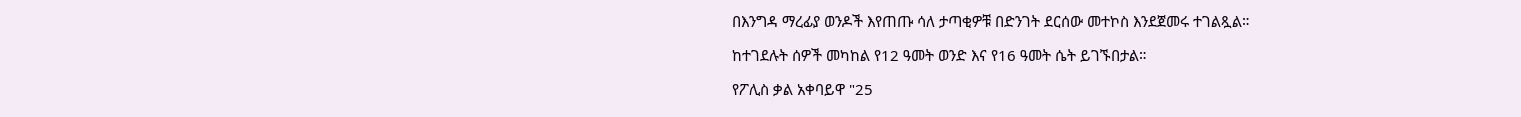በእንግዳ ማረፊያ ወንዶች እየጠጡ ሳለ ታጣቂዎቹ በድንገት ደርሰው መተኮስ እንደጀመሩ ተገልጿል።

ከተገደሉት ሰዎች መካከል የ12 ዓመት ወንድ እና የ16 ዓመት ሴት ይገኙበታል።

የፖሊስ ቃል አቀባይዋ "25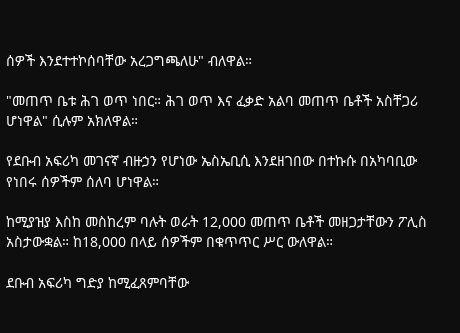ሰዎች እንደተተኮሰባቸው አረጋግጫለሁ" ብለዋል።

"መጠጥ ቤቱ ሕገ ወጥ ነበር። ሕገ ወጥ እና ፈቃድ አልባ መጠጥ ቤቶች አስቸጋሪ ሆነዋል" ሲሉም አክለዋል።

የደቡብ አፍሪካ መገናኛ ብዙኃን የሆነው ኤስኤቢሲ እንደዘገበው በተኩሱ በአካባቢው የነበሩ ሰዎችም ሰለባ ሆነዋል።

ከሚያዝያ እስከ መስከረም ባሉት ወራት 12,000 መጠጥ ቤቶች መዘጋታቸውን ፖሊስ አስታውቋል። ከ18,000 በላይ ሰዎችም በቁጥጥር ሥር ውለዋል።

ደቡብ አፍሪካ ግድያ ከሚፈጸምባቸው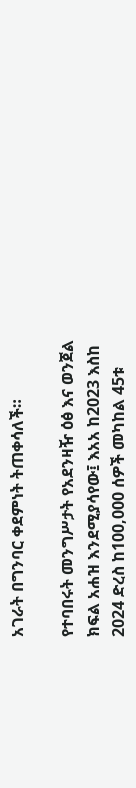አገራት በግንባር ቀደምነት ትጠቀሳለች።

የተባበሩት መንግሥታት የአደንዛዥ ዕፅ እና ወንጀል ክፍል አሐዝ እንደሚያሳየው፤ እአአ ከ2023 እስከ 2024 ድረስ ከ100,000 ሰዎች መካከል 45ቱ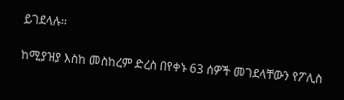ይገደላሉ።

ከሚያዝያ እስከ መስከረም ድረስ በየቀኑ 63 ሰዎች መገደላቸውን የፖሊስ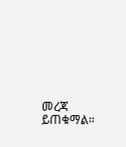መረጃ ይጠቁማል።